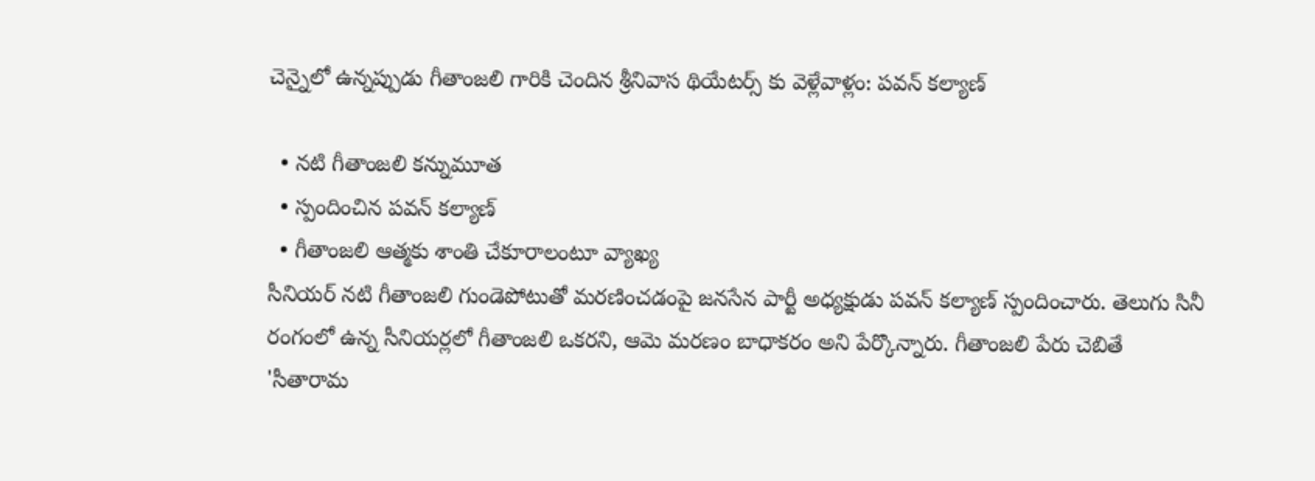చెన్నైలో ఉన్నప్పుడు గీతాంజలి గారికి చెందిన శ్రీనివాస థియేటర్స్ కు వెళ్లేవాళ్లం: పవన్ కల్యాణ్

  • నటి గీతాంజలి కన్నుమూత
  • స్పందించిన పవన్ కల్యాణ్
  • గీతాంజలి ఆత్మకు శాంతి చేకూరాలంటూ వ్యాఖ్య
సీనియర్ నటి గీతాంజలి గుండెపోటుతో మరణించడంపై జనసేన పార్టీ అధ్యక్షుడు పవన్ కల్యాణ్ స్పందించారు. తెలుగు సినీ రంగంలో ఉన్న సీనియర్లలో గీతాంజలి ఒకరని, ఆమె మరణం బాధాకరం అని పేర్కొన్నారు. గీతాంజలి పేరు చెబితే 'సీతారామ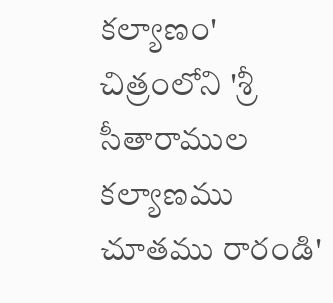కల్యాణం' చిత్రంలోని 'శ్రీ సీతారాముల కల్యాణము చూతము రారండి'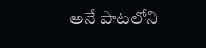అనే పాటలోని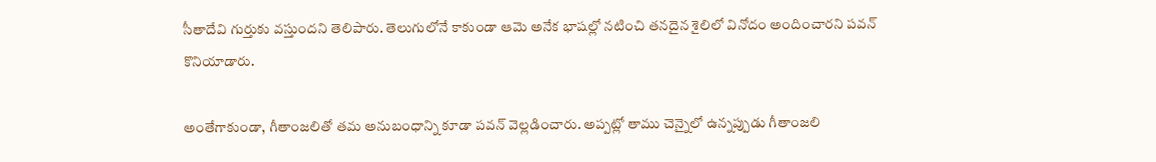సీతాదేవి గుర్తుకు వస్తుందని తెలిపారు. తెలుగులోనే కాకుండా ఆమె అనేక భాషల్లో నటించి తనదైన శైలిలో వినోదం అందించారని పవన్ కొనియాడారు.

అంతేగాకుండా, గీతాంజలితో తమ అనుబంధాన్ని కూడా పవన్ వెల్లడించారు. అప్పట్లో తాము చెన్నైలో ఉన్నప్పుడు గీతాంజలి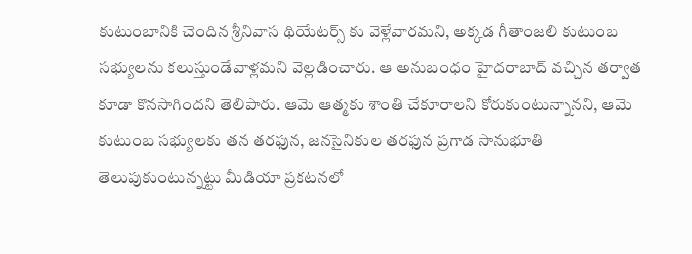కుటుంబానికి చెందిన శ్రీనివాస థియేటర్స్ కు వెళ్లేవారమని, అక్కడ గీతాంజలి కుటుంబ సభ్యులను కలుస్తుండేవాళ్లమని వెల్లడించారు. ఆ అనుబంధం హైదరాబాద్ వచ్చిన తర్వాత కూడా కొనసాగిందని తెలిపారు. ఆమె ఆత్మకు శాంతి చేకూరాలని కోరుకుంటున్నానని, ఆమె కుటుంబ సభ్యులకు తన తరఫున, జనసైనికుల తరఫున ప్రగాడ సానుభూతి తెలుపుకుంటున్నట్టు మీడియా ప్రకటనలో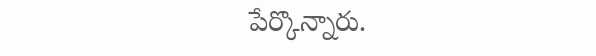పేర్కొన్నారు.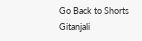Go Back to Shorts
Gitanjali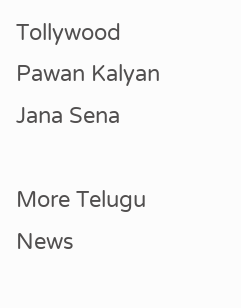Tollywood
Pawan Kalyan
Jana Sena

More Telugu News